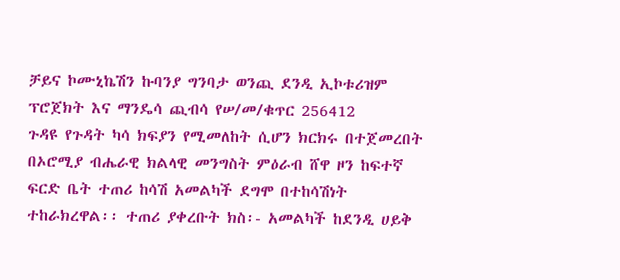ቻይና ኮሙኒኬሽን ኩባንያ ግንባታ ወንጪ ደንዲ ኢኮቱሪዝም ፕሮጀክት እና ማንዴሳ ጪብሳ የሠ/መ/ቁጥር 256412
ጉዳዩ የጉዳት ካሳ ክፍያን የሚመለከት ሲሆን ክርክሩ በተጀመረበት በኦሮሚያ ብሔራዊ ክልላዊ መንግስት ምዕራብ ሸዋ ዞን ከፍተኛ ፍርድ ቤት ተጠሪ ከሳሽ አመልካች ደግሞ በተከሳሽነት ተከራክረዋል፡፡ ተጠሪ ያቀረቡት ክስ፡- አመልካች ከደንዲ ሀይቅ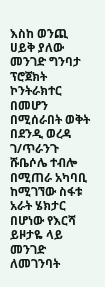እስከ ወንጪ ሀይቅ ያለው መንገድ ግንባታ ፕሮጀክት ኮንትራክተር በመሆን በሚሰራበት ወቅት በደንዲ ወረዳ ገ/ጥራንጉ ሹቤሶሌ ተብሎ በሚጠራ አካባቢ ከሚገኘው ስፋቱ አራት ሄክታር በሆነው የእርሻ ይዞታዬ ላይ መንገድ ለመገንባት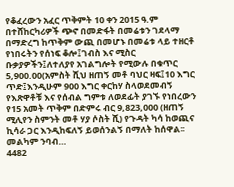የቆፈረውን አፈር ጥቅምት 10 ቀን 2015 ዓ.ም በተሸከርካሪዎች ጭኖ በመድፋት በመሬቱን ገደላማ በማድረግ ከጥቅም ውጪ በመሆኑ በመሬቱ ላይ ተዘርቶ የነበሩትን የሰነፍ ቆሎ፤ገብስ እና ሚስር ቡቃያዎችን፤ለተለያየ አገልግሎት የሚውሉ በቁጥር 5,900.00(አምስት ሺህ ዘጠኝ መቶ ባህር ዛፍ፤10 እግር ጥድ፤እንዲሁም 900 እግር ቀርከሃ ስላወደመብኝ የእጽዋቶቹ እና የሰብል ግምቱ ለወደፊት ያገኙ የነበረውን የ15 አመት ጥቅም በድምሩ ብር 9,823,000 (ዘጠኝ ሚሊየን ስምንት መቶ ሃያ ሶስት ሺ) የጉዳት ካሳ ከወጪና ኪሳራ ጋር እንዲከፍለኝ ይወሰንልኝ በማለት ከሰዋል፡፡መልካም ንባብ…
4482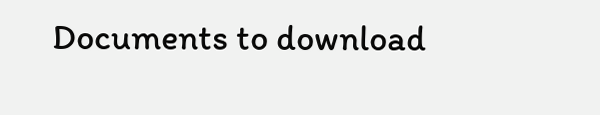Documents to download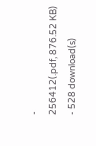-
256412(.pdf, 876.52 KB) - 528 download(s)